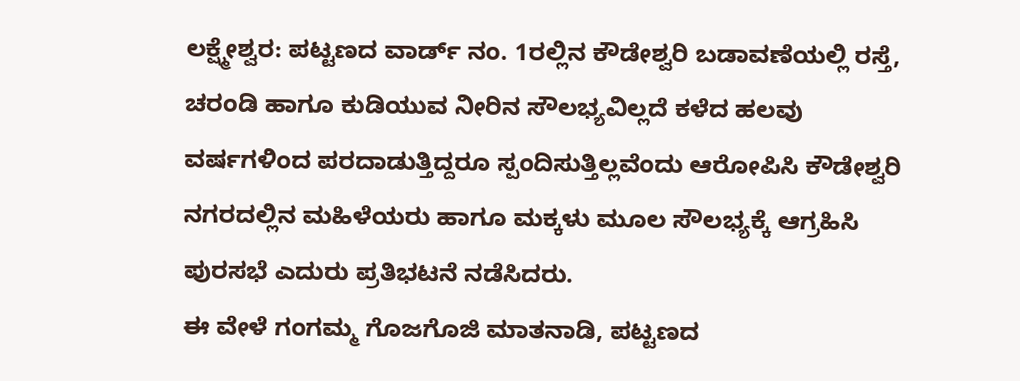ಲಕ್ಷ್ಮೇಶ್ವರ: ಪಟ್ಟಣದ ವಾರ್ಡ್ ನಂ. 1ರಲ್ಲಿನ ಕೌಡೇಶ್ವರಿ ಬಡಾವಣೆಯಲ್ಲಿ ರಸ್ತೆ, ಚರಂಡಿ ಹಾಗೂ ಕುಡಿಯುವ ನೀರಿನ ಸೌಲಭ್ಯವಿಲ್ಲದೆ ಕಳೆದ ಹಲವು ವರ್ಷಗಳಿಂದ ಪರದಾಡುತ್ತಿದ್ದರೂ ಸ್ಪಂದಿಸುತ್ತಿಲ್ಲವೆಂದು ಆರೋಪಿಸಿ ಕೌಡೇಶ್ವರಿ ನಗರದಲ್ಲಿನ ಮಹಿಳೆಯರು ಹಾಗೂ ಮಕ್ಕಳು ಮೂಲ ಸೌಲಭ್ಯಕ್ಕೆ ಆಗ್ರಹಿಸಿ ಪುರಸಭೆ ಎದುರು ಪ್ರತಿಭಟನೆ ನಡೆಸಿದರು.
ಈ ವೇಳೆ ಗಂಗಮ್ಮ ಗೊಜಗೊಜಿ ಮಾತನಾಡಿ, ಪಟ್ಟಣದ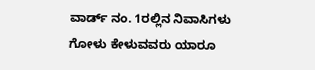ವಾರ್ಡ್ ನಂ. 1ರಲ್ಲಿನ ನಿವಾಸಿಗಳು ಗೋಳು ಕೇಳುವವರು ಯಾರೂ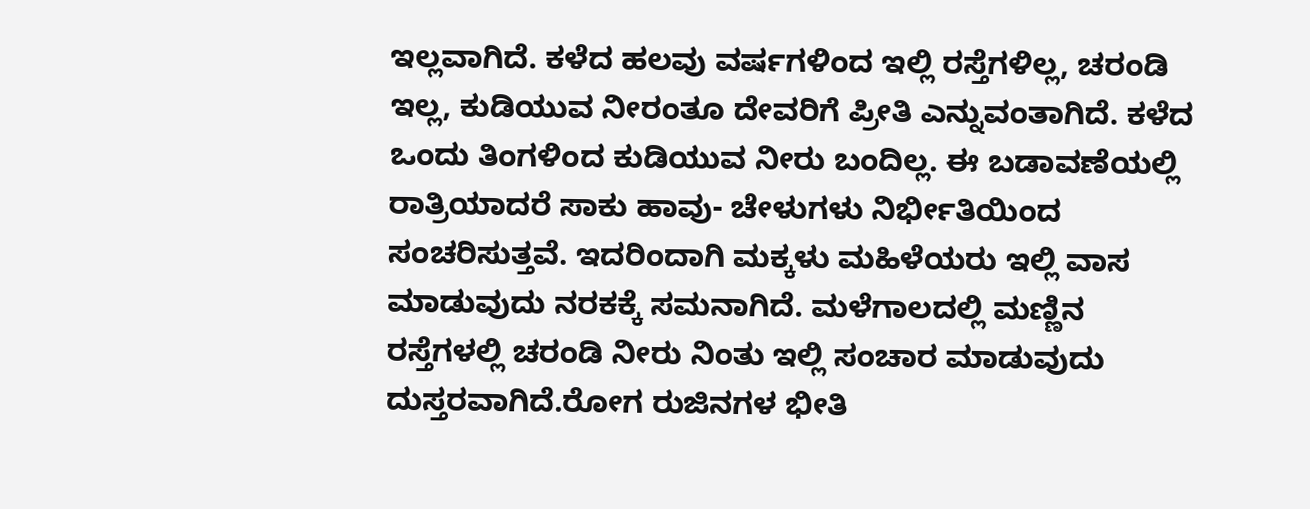ಇಲ್ಲವಾಗಿದೆ. ಕಳೆದ ಹಲವು ವರ್ಷಗಳಿಂದ ಇಲ್ಲಿ ರಸ್ತೆಗಳಿಲ್ಲ, ಚರಂಡಿ ಇಲ್ಲ, ಕುಡಿಯುವ ನೀರಂತೂ ದೇವರಿಗೆ ಪ್ರೀತಿ ಎನ್ನುವಂತಾಗಿದೆ. ಕಳೆದ ಒಂದು ತಿಂಗಳಿಂದ ಕುಡಿಯುವ ನೀರು ಬಂದಿಲ್ಲ. ಈ ಬಡಾವಣೆಯಲ್ಲಿ ರಾತ್ರಿಯಾದರೆ ಸಾಕು ಹಾವು- ಚೇಳುಗಳು ನಿರ್ಭೀತಿಯಿಂದ ಸಂಚರಿಸುತ್ತವೆ. ಇದರಿಂದಾಗಿ ಮಕ್ಕಳು ಮಹಿಳೆಯರು ಇಲ್ಲಿ ವಾಸ ಮಾಡುವುದು ನರಕಕ್ಕೆ ಸಮನಾಗಿದೆ. ಮಳೆಗಾಲದಲ್ಲಿ ಮಣ್ಣಿನ ರಸ್ತೆಗಳಲ್ಲಿ ಚರಂಡಿ ನೀರು ನಿಂತು ಇಲ್ಲಿ ಸಂಚಾರ ಮಾಡುವುದು ದುಸ್ತರವಾಗಿದೆ.ರೋಗ ರುಜಿನಗಳ ಭೀತಿ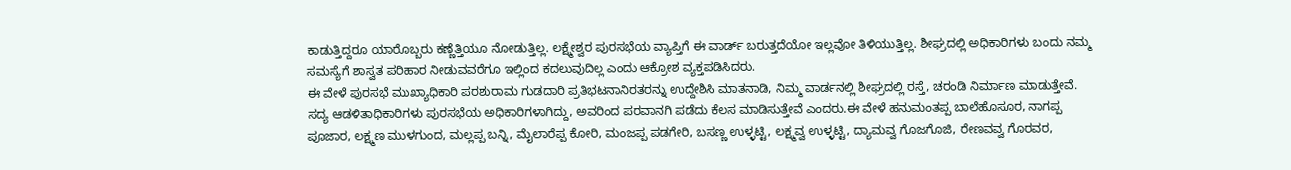ಕಾಡುತ್ತಿದ್ದರೂ ಯಾರೊಬ್ಬರು ಕಣ್ಣೆತ್ತಿಯೂ ನೋಡುತ್ತಿಲ್ಲ. ಲಕ್ಷ್ಮೇಶ್ವರ ಪುರಸಭೆಯ ವ್ಯಾಪ್ತಿಗೆ ಈ ವಾರ್ಡ್ ಬರುತ್ತದೆಯೋ ಇಲ್ಲವೋ ತಿಳಿಯುತ್ತಿಲ್ಲ. ಶೀಘ್ರದಲ್ಲಿ ಅಧಿಕಾರಿಗಳು ಬಂದು ನಮ್ಮ ಸಮಸ್ಯೆಗೆ ಶಾಸ್ವತ ಪರಿಹಾರ ನೀಡುವವರೆಗೂ ಇಲ್ಲಿಂದ ಕದಲುವುದಿಲ್ಲ ಎಂದು ಆಕ್ರೋಶ ವ್ಯಕ್ತಪಡಿಸಿದರು.
ಈ ವೇಳೆ ಪುರಸಭೆ ಮುಖ್ಯಾಧಿಕಾರಿ ಪರಶುರಾಮ ಗುಡದಾರಿ ಪ್ರತಿಭಟನಾನಿರತರನ್ನು ಉದ್ದೇಶಿಸಿ ಮಾತನಾಡಿ, ನಿಮ್ಮ ವಾರ್ಡನಲ್ಲಿ ಶೀಘ್ರದಲ್ಲಿ ರಸ್ತೆ, ಚರಂಡಿ ನಿರ್ಮಾಣ ಮಾಡುತ್ತೇವೆ. ಸದ್ಯ ಆಡಳಿತಾಧಿಕಾರಿಗಳು ಪುರಸಭೆಯ ಅಧಿಕಾರಿಗಳಾಗಿದ್ದು, ಅವರಿಂದ ಪರವಾನಗಿ ಪಡೆದು ಕೆಲಸ ಮಾಡಿಸುತ್ತೇವೆ ಎಂದರು.ಈ ವೇಳೆ ಹನುಮಂತಪ್ಪ ಬಾಲೆಹೊಸೂರ, ನಾಗಪ್ಪ ಪೂಜಾರ, ಲಕ್ಷ್ಮಣ ಮುಳಗುಂದ, ಮಲ್ಲಪ್ಪ ಬನ್ನಿ, ಮೈಲಾರೆಪ್ಪ ಕೋರಿ, ಮಂಜಪ್ಪ ಪಡಗೇರಿ, ಬಸಣ್ಣ ಉಳ್ಳಟ್ಟಿ, ಲಕ್ಷ್ಮವ್ವ ಉಳ್ಳಟ್ಟಿ, ದ್ಯಾಮವ್ವ ಗೊಜಗೊಜಿ, ರೇಣವವ್ವ ಗೊರವರ,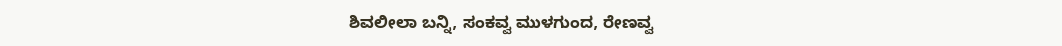ಶಿವಲೀಲಾ ಬನ್ನಿ, ಸಂಕವ್ವ ಮುಳಗುಂದ, ರೇಣವ್ವ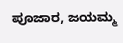ಪೂಜಾರ, ಜಯಮ್ಮ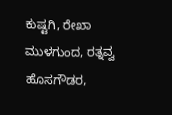ಕುಷ್ಟಗಿ, ರೇಖಾ ಮುಳಗುಂದ, ರತ್ನವ್ವ ಹೊಸಗೌಡರ,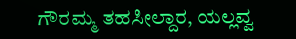ಗೌರಮ್ಮ ತಹಸೀಲ್ದಾರ, ಯಲ್ಲವ್ವ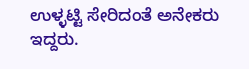ಉಳ್ಳಟ್ಟಿ ಸೇರಿದಂತೆ ಅನೇಕರು ಇದ್ದರು.